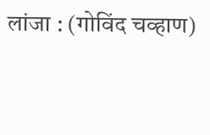लांजा : (गोविंद चव्हाण)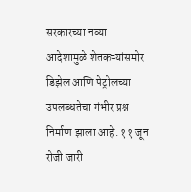सरकारच्या नव्या आदेशामुळे शेतकऱ्यांसमोर डिझेल आणि पेट्रोलच्या उपलब्धतेचा गंभीर प्रश्न निर्माण झाला आहे. ११ जून रोजी जारी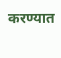करण्यात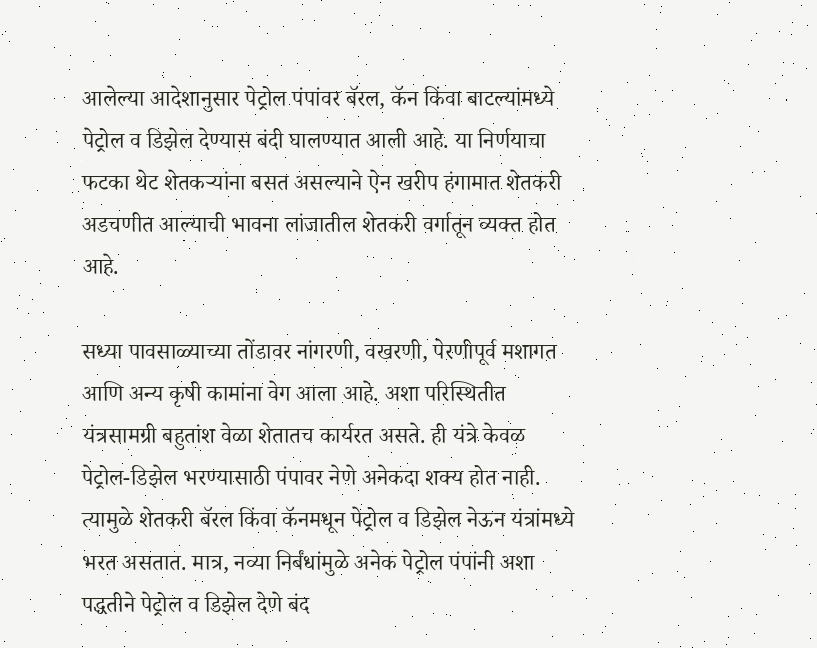आलेल्या आदेशानुसार पेट्रोल पंपांवर बॅरल, कॅन किंवा बाटल्यांमध्ये पेट्रोल व डिझेल देण्यास बंदी घालण्यात आली आहे. या निर्णयाचा फटका थेट शेतकऱ्यांना बसत असल्याने ऐन खरीप हंगामात शेतकरी अडचणीत आल्याची भावना लांजातील शेतकरी वर्गातून व्यक्त होत आहे.

सध्या पावसाळ्याच्या तोंडावर नांगरणी, वखरणी, पेरणीपूर्व मशागत आणि अन्य कृषी कामांना वेग आला आहे. अशा परिस्थितीत यंत्रसामग्री बहुतांश वेळा शेतातच कार्यरत असते. ही यंत्रे केवळ पेट्रोल-डिझेल भरण्यासाठी पंपावर नेणे अनेकदा शक्य होत नाही. त्यामुळे शेतकरी बॅरल किंवा कॅनमधून पेट्रोल व डिझेल नेऊन यंत्रांमध्ये भरत असतात. मात्र, नव्या निर्बंधांमुळे अनेक पेट्रोल पंपांनी अशा पद्धतीने पेट्रोल व डिझेल देणे बंद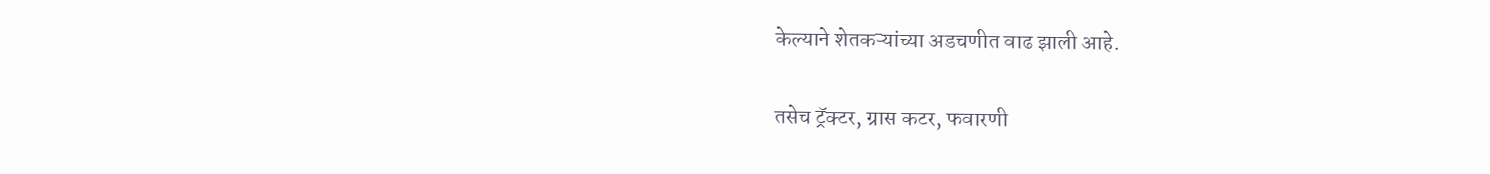केल्याने शेतकऱ्यांच्या अडचणीत वाढ झाली आहे.

तसेच ट्रॅक्टर, ग्रास कटर, फवारणी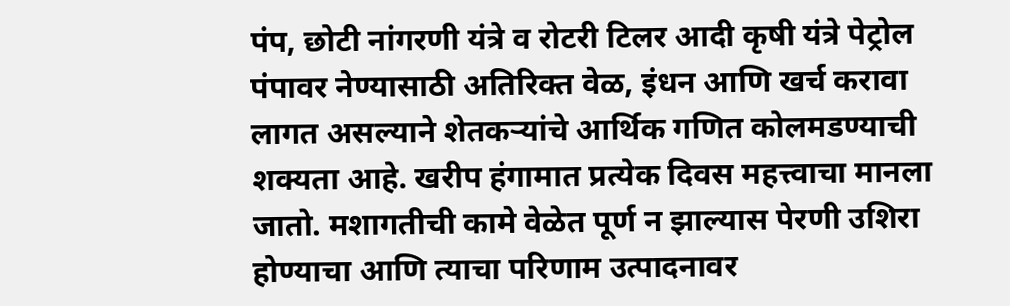पंप, छोटी नांगरणी यंत्रे व रोटरी टिलर आदी कृषी यंत्रे पेट्रोल पंपावर नेण्यासाठी अतिरिक्त वेळ, इंधन आणि खर्च करावा लागत असल्याने शेतकऱ्यांचे आर्थिक गणित कोलमडण्याची शक्यता आहे. खरीप हंगामात प्रत्येक दिवस महत्त्वाचा मानला जातो. मशागतीची कामे वेळेत पूर्ण न झाल्यास पेरणी उशिरा होण्याचा आणि त्याचा परिणाम उत्पादनावर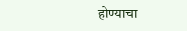होण्याचा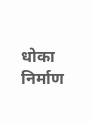धोका निर्माण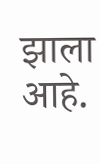झाला आहे.